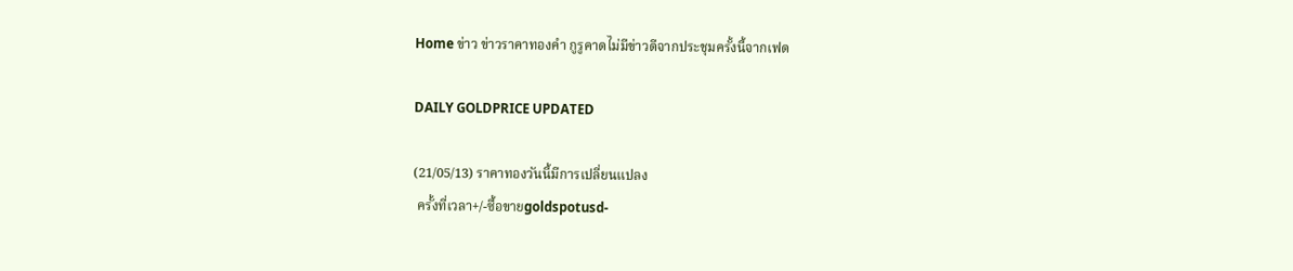Home ข่าว ข่าวราคาทองคำ กูรูคาดไม่มีข่าวดีจากประชุมครั้งนี้จากเฟด

DAILY GOLDPRICE UPDATED

(21/05/13) ราคาทองวันนี้มีการเปลี่ยนแปลง
 ครั้งที่เวลา+/-ซื้อขายgoldspotusd-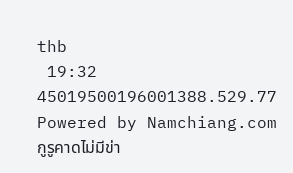thb
 19:32 45019500196001388.529.77
Powered by Namchiang.com
กูรูคาดไม่มีข่า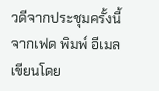วดีจากประชุมครั้งนี้จากเฟด พิมพ์ อีเมล
เขียนโดย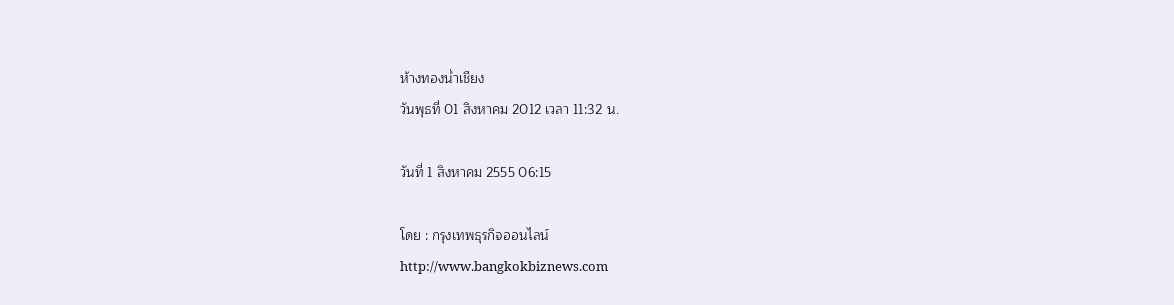ห้างทองน่ำเชียง
วันพุธที่ 01 สิงหาคม 2012 เวลา 11:32 น.

วันที่ 1 สิงหาคม 2555 06:15

โดย : กรุงเทพธุรกิจออนไลน์
http://www.bangkokbiznews.com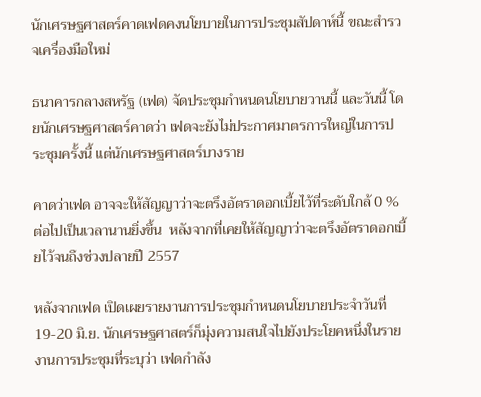นักเศรษฐศาสตร์คาดเฟดคงนโยบายในการประชุมสัปดาห์นี้ ขณะสำรวจเครื่องมือใหม่

ธนาคารกลางสหรัฐ (เฟด) จัดประชุมกำหนดนโยบายวานนี้ และวันนี้ โดยนักเศรษฐศาสตร์คาดว่า เฟดจะยังไม่ประกาศมาตรการใหญ่ในการประชุมครั้งนี้ แต่นักเศรษฐศาสตร์บางราย

คาดว่าเฟด อาจจะให้สัญญาว่าจะตรึงอัตราดอกเบี้ยไว้ที่ระดับใกล้ 0 % ต่อไปเป็นเวลานานยิ่งขึ้น  หลังจากที่เคยให้สัญญาว่าจะตรึงอัตราดอกเบี้ยไว้จนถึงช่วงปลายปี 2557

หลังจากเฟด เปิดเผยรายงานการประชุมกำหนดนโยบายประจำวันที่ 19-20 มิ.ย. นักเศรษฐศาสตร์ก็มุ่งความสนใจไปยังประโยคหนึ่งในรายงานการประชุมที่ระบุว่า เฟดกำลัง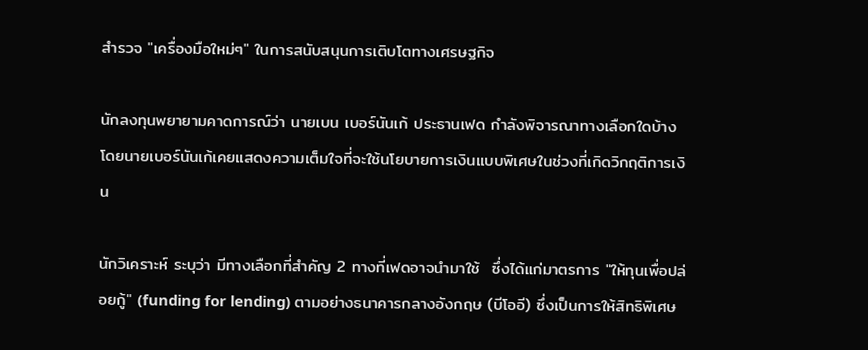สำรวจ "เครื่องมือใหม่ๆ" ในการสนับสนุนการเติบโตทางเศรษฐกิจ

นักลงทุนพยายามคาดการณ์ว่า นายเบน เบอร์นันเก้ ประธานเฟด กำลังพิจารณาทางเลือกใดบ้าง โดยนายเบอร์นันเก้เคยแสดงความเต็มใจที่จะใช้นโยบายการเงินแบบพิเศษในช่วงที่เกิดวิกฤติการเงิน

นักวิเคราะห์ ระบุว่า มีทางเลือกที่สำคัญ 2 ทางที่เฟดอาจนำมาใช้  ซึ่งได้แก่มาตรการ "ให้ทุนเพื่อปล่อยกู้" (funding for lending) ตามอย่างธนาคารกลางอังกฤษ (บีโออี) ซึ่งเป็นการให้สิทธิพิเศษ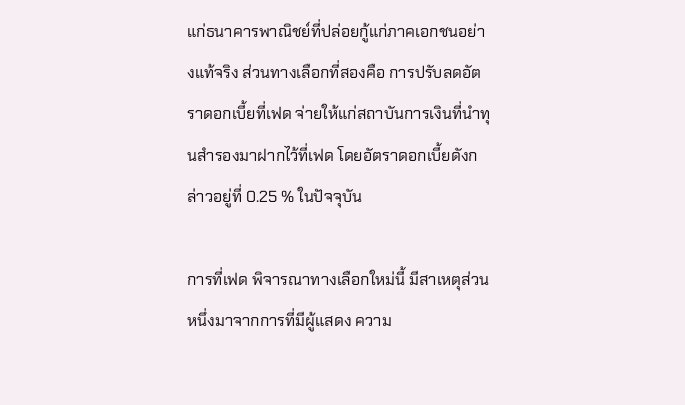แก่ธนาคารพาณิชย์ที่ปล่อยกู้แก่ภาคเอกชนอย่างแท้จริง ส่วนทางเลือกที่สองคือ การปรับลดอัตราดอกเบี้ยที่เฟด จ่ายให้แก่สถาบันการเงินที่นำทุนสำรองมาฝากไว้ที่เฟด โดยอัตราดอกเบี้ยดังกล่าวอยู่ที่ 0.25 % ในปัจจุบัน

การที่เฟด พิจารณาทางเลือกใหม่นี้ มีสาเหตุส่วนหนึ่งมาจากการที่มีผู้แสดง ความ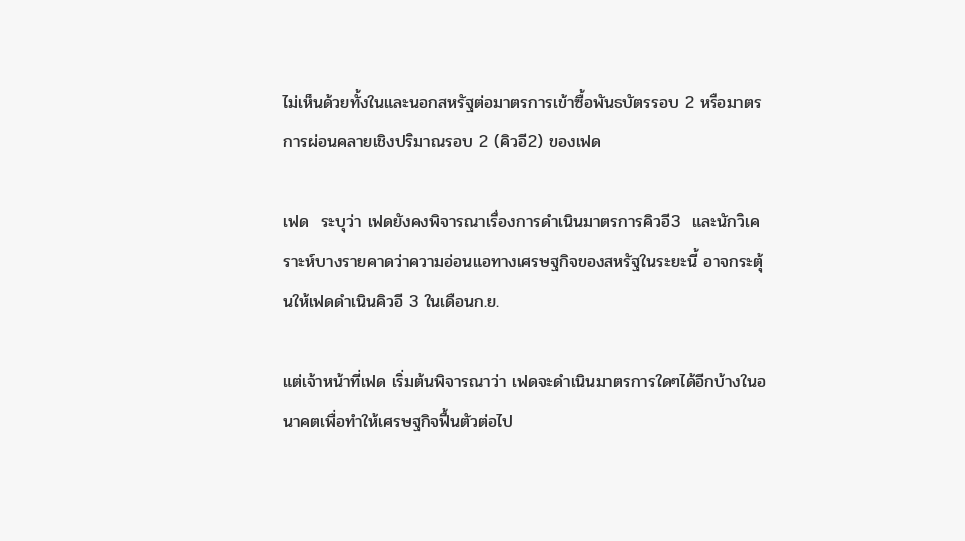ไม่เห็นด้วยทั้งในและนอกสหรัฐต่อมาตรการเข้าซื้อพันธบัตรรอบ 2 หรือมาตรการผ่อนคลายเชิงปริมาณรอบ 2 (คิวอี2) ของเฟด

เฟด  ระบุว่า เฟดยังคงพิจารณาเรื่องการดำเนินมาตรการคิวอี3  และนักวิเคราะห์บางรายคาดว่าความอ่อนแอทางเศรษฐกิจของสหรัฐในระยะนี้ อาจกระตุ้นให้เฟดดำเนินคิวอี 3 ในเดือนก.ย.

แต่เจ้าหน้าที่เฟด เริ่มต้นพิจารณาว่า เฟดจะดำเนินมาตรการใดๆได้อีกบ้างในอนาคตเพื่อทำให้เศรษฐกิจฟื้นตัวต่อไป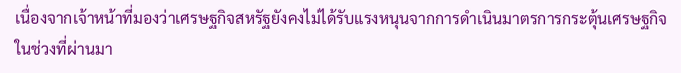เนื่องจากเจ้าหน้าที่มองว่าเศรษฐกิจสหรัฐยังคงไม่ได้รับแรงหนุนจากการดำเนินมาตรการกระตุ้นเศรษฐกิจในช่วงที่ผ่านมา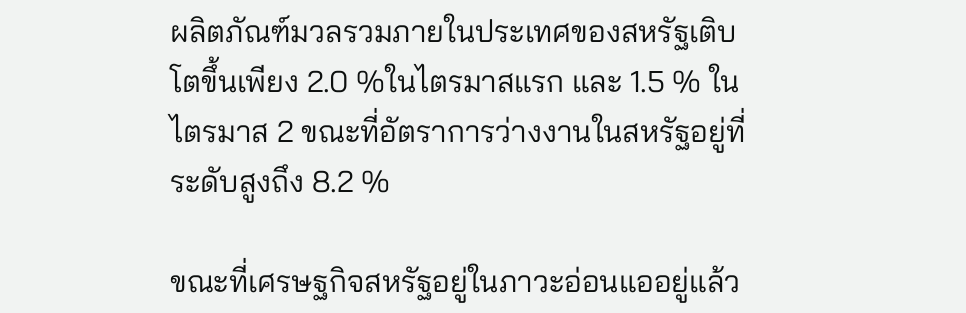ผลิตภัณฑ์มวลรวมภายในประเทศของสหรัฐเติบโตขึ้นเพียง 2.0 %ในไตรมาสแรก และ 1.5 % ในไตรมาส 2 ขณะที่อัตราการว่างงานในสหรัฐอยู่ที่ระดับสูงถึง 8.2 %

ขณะที่เศรษฐกิจสหรัฐอยู่ในภาวะอ่อนแออยู่แล้ว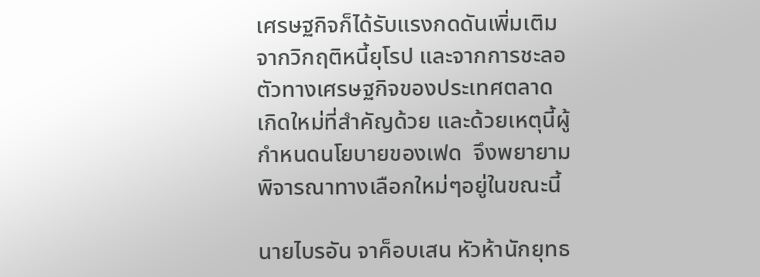เศรษฐกิจก็ได้รับแรงกดดันเพิ่มเติมจากวิกฤติหนี้ยุโรป และจากการชะลอตัวทางเศรษฐกิจของประเทศตลาดเกิดใหม่ที่สำคัญด้วย และด้วยเหตุนี้ผู้กำหนดนโยบายของเฟด  จึงพยายามพิจารณาทางเลือกใหม่ๆอยู่ในขณะนี้

นายไบรอัน จาค็อบเสน หัวห้านักยุทธ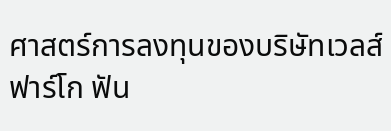ศาสตร์การลงทุนของบริษัทเวลส์ ฟาร์โก ฟัน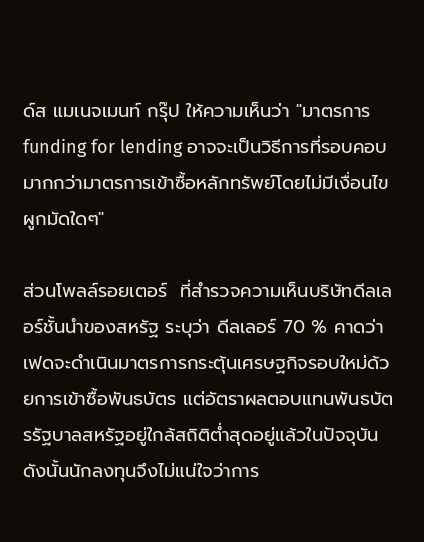ด์ส แมเนจเมนท์ กรุ๊ป ให้ความเห็นว่า "มาตรการ funding for lending อาจจะเป็นวิธีการที่รอบคอบมากกว่ามาตรการเข้าซื้อหลักทรัพย์โดยไม่มีเงื่อนไขผูกมัดใดๆ"

ส่วนโพลล์รอยเตอร์  ที่สำรวจความเห็นบริษัทดีลเลอร์ชั้นนำของสหรัฐ ระบุว่า ดีลเลอร์ 70 % คาดว่า เฟดจะดำเนินมาตรการกระตุ้นเศรษฐกิจรอบใหม่ด้วยการเข้าซื้อพันธบัตร แต่อัตราผลตอบแทนพันธบัตรรัฐบาลสหรัฐอยู่ใกล้สถิติต่ำสุดอยู่แล้วในปัจจุบัน ดังนั้นนักลงทุนจึงไม่แน่ใจว่าการ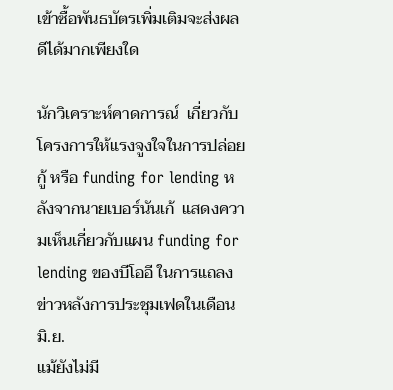เข้าซื้อพันธบัตรเพิ่มเติมจะส่งผลดีได้มากเพียงใด

นักวิเคราะห์คาดการณ์  เกี่ยวกับโครงการให้แรงจูงใจในการปล่อยกู้ หรือ funding for lending หลังจากนายเบอร์นันเก้  แสดงความเห็นเกี่ยวกับแผน funding for lending ของบีโออี ในการแถลงข่าวหลังการประชุมเฟดในเดือนมิ.ย.
แม้ยังไม่มี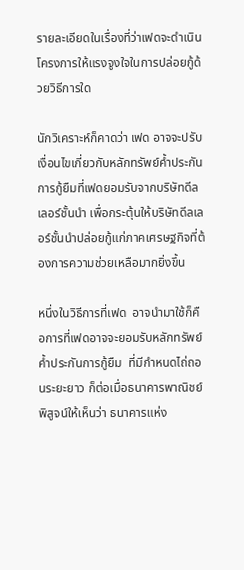รายละเอียดในเรื่องที่ว่าเฟดจะดำเนินโครงการให้แรงจูงใจในการปล่อยกู้ด้วยวิธีการใด

นักวิเคราะห์ก็คาดว่า เฟด อาจจะปรับเงื่อนไขเกี่ยวกับหลักทรัพย์ค้ำประกันการกู้ยืมที่เฟดยอมรับจากบริษัทดีลเลอร์ชั้นนำ เพื่อกระตุ้นให้บริษัทดีลเลอร์ชั้นนำปล่อยกู้แก่ภาคเศรษฐกิจที่ต้องการความช่วยเหลือมากยิ่งขึ้น

หนึ่งในวิธีการที่เฟด  อาจนำมาใช้ก็คือการที่เฟดอาจจะยอมรับหลักทรัพย์ค้ำประกันการกู้ยืม  ที่มีกำหนดไถ่ถอนระยะยาว ก็ต่อเมื่อธนาคารพาณิชย์พิสูจน์ให้เห็นว่า ธนาคารแห่ง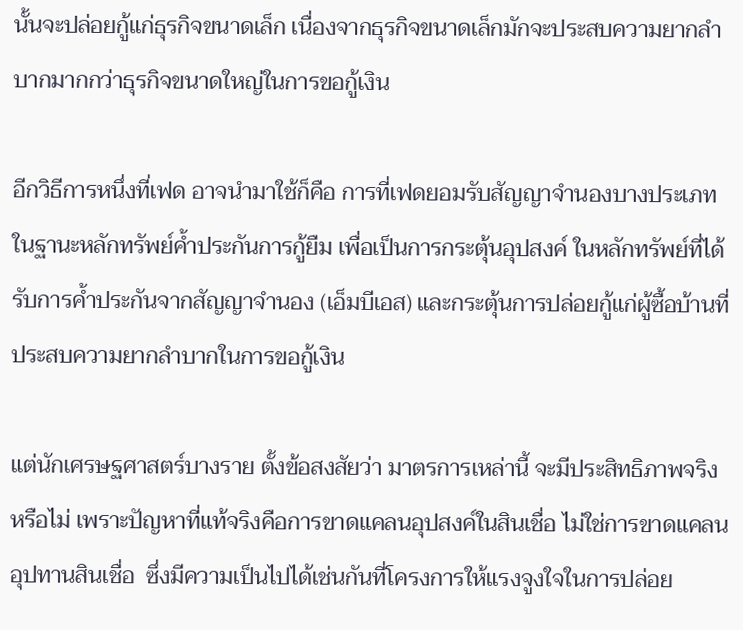นั้นจะปล่อยกู้แก่ธุรกิจขนาดเล็ก เนื่องจากธุรกิจขนาดเล็กมักจะประสบความยากลำบากมากกว่าธุรกิจขนาดใหญ่ในการขอกู้เงิน

อีกวิธีการหนึ่งที่เฟด อาจนำมาใช้ก็คือ การที่เฟดยอมรับสัญญาจำนองบางประเภทในฐานะหลักทรัพย์ค้ำประกันการกู้ยืม เพื่อเป็นการกระตุ้นอุปสงค์ ในหลักทรัพย์ที่ได้รับการค้ำประกันจากสัญญาจำนอง (เอ็มบีเอส) และกระตุ้นการปล่อยกู้แก่ผู้ซื้อบ้านที่ประสบความยากลำบากในการขอกู้เงิน

แต่นักเศรษฐศาสตร์บางราย ตั้งข้อสงสัยว่า มาตรการเหล่านี้ จะมีประสิทธิภาพจริงหรือไม่ เพราะปัญหาที่แท้จริงคือการขาดแคลนอุปสงค์ในสินเชื่อ ไม่ใช่การขาดแคลนอุปทานสินเชื่อ  ซึ่งมีความเป็นไปได้เช่นกันที่โครงการให้แรงจูงใจในการปล่อย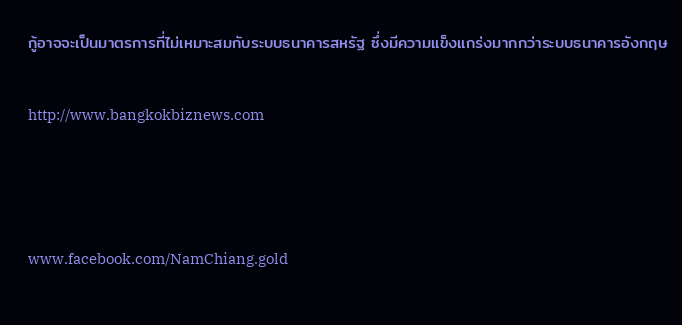กู้อาจจะเป็นมาตรการที่ไม่เหมาะสมกับระบบธนาคารสหรัฐ ซึ่งมีความแข็งแกร่งมากกว่าระบบธนาคารอังกฤษ

http://www.bangkokbiznews.com



www.facebook.com/NamChiang.gold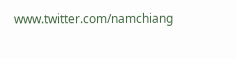www.twitter.com/namchiang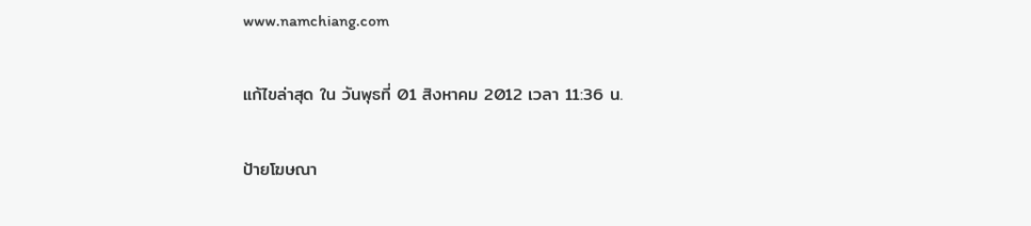www.namchiang.com

แก้ไขล่าสุด ใน วันพุธที่ 01 สิงหาคม 2012 เวลา 11:36 น.

ป้ายโฆษณา